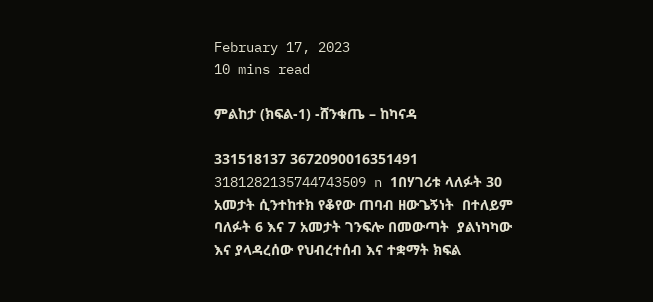February 17, 2023
10 mins read

ምልከታ (ክፍል-1) -ሸንቁጤ – ከካናዳ

331518137 3672090016351491 3181282135744743509 n 1በሃገሪቱ ላለፉት 30 አመታት ሲንተከተክ የቆየው ጠባብ ዘውጌኝነት  በተለይም ባለፉት 6 እና 7 አመታት ገንፍሎ በመውጣት  ያልነካካው እና ያላዳረሰው የህብረተሰብ እና ተቋማት ክፍል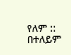የለም ::  በተለይም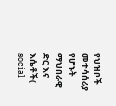የህዝቦች  መተሳሰሪያ የሆኑት ማህበራዊ ድር እና እሴቶች( social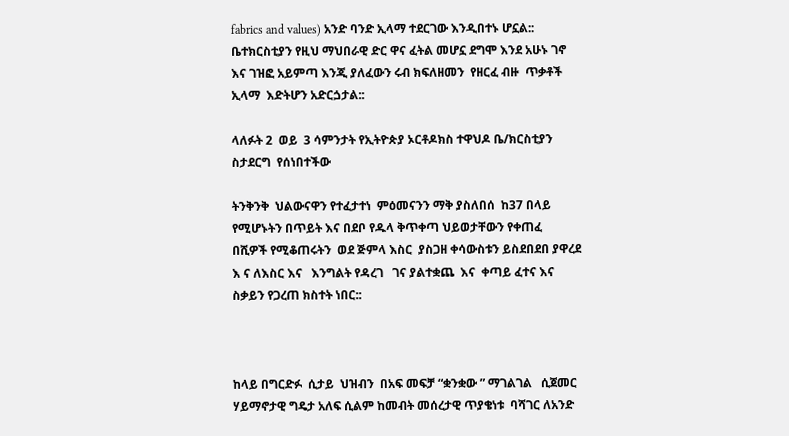fabrics and values) አንድ ባንድ ኢላማ ተደርገው እንዲበተኑ ሆኗል:: ቤተክርስቲያን የዚህ ማህበራዊ ድር ዋና ፈትል መሆኗ ደግሞ እንደ አሁኑ ገኖ እና ገዝፎ አይምጣ እንጂ ያለፈውን ሩብ ክፍለዘመን  የዘርፈ ብዙ  ጥቃቶች ኢላማ  እድትሆን አድርጏታል::

ላለፉት 2  ወይ  3 ሳምንታት የኢትዮጵያ ኦርቶዶክስ ተዋህዶ ቤ/ክርስቲያን ስታደርግ  የሰነበተችው

ትንቅንቅ  ህልውናዋን የተፈታተነ  ምዕመናንን ማቅ ያስለበሰ  ከ37 በላይ የሚሆኑትን በጥይት እና በደቦ የዱላ ቅጥቀጣ ህይወታቸውን የቀጠፈ  በሺዎች የሚቆጠሩትን  ወደ ጅምላ እስር  ያስጋዘ ቀሳውስቱን ይስደበደበ ያዋረደ እ ና ለእስር እና   እንግልት የዳረገ   ገና ያልተቋጨ  እና  ቀጣይ ፈተና እና ስቃይን የጋረጠ ክስተት ነበር::



ከላይ በግርድፉ  ሲታይ  ህዝብን  በአፍ መፍቻ “ቋንቋው ” ማገልገል   ሲጀመር ሃይማኖታዊ ግዴታ አለፍ ሲልም ከመብት መሰረታዊ ጥያቄነቱ  ባሻገር ለአንድ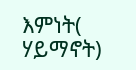እምነት( ሃይማኖት)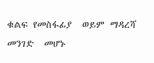ቁልፍ የመስፋፊያ  ወይም ማዳረሻ መንገድ  መሆኑ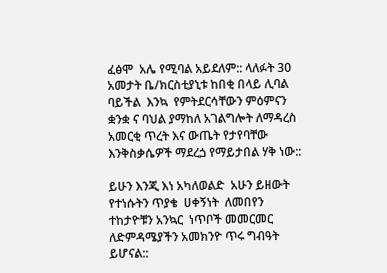ፈፅሞ  አሌ የሚባል አይደለም:: ላለፉት 30  አመታት ቤ/ክርስቲያኒቱ ከበቂ በላይ ሊባል ባይችል  እንኳ  የምትደርሳቸውን ምዕምናን ቋንቋ ና ባህል ያማከለ አገልግሎት ለማዳረስ አመርቂ ጥረት እና ውጤት የታየባቸው እንቅስቃሴዎች ማደረጏ የማይታበል ሃቅ ነው::

ይሁን እንጂ እነ አካለወልድ  አሁን ይዘውት የተነሱትን ጥያቄ  ሀቀኝነት  ለመበየን ተከታዮቹን አንኳር  ነጥቦች መመርመር  ለድምዳሜያችን አመክንዮ ጥሩ ግብዓት ይሆናል::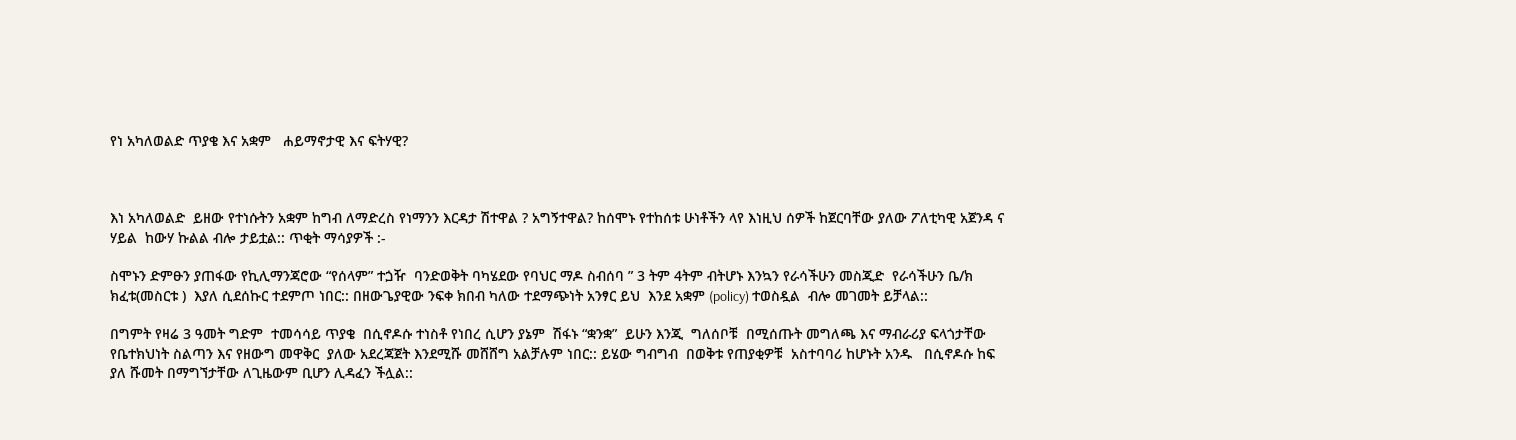የነ አካለወልድ ጥያቄ እና አቋም   ሐይማኖታዊ እና ፍትሃዊ?



እነ አካለወልድ  ይዘው የተነሱትን አቋም ከግብ ለማድረስ የነማንን እርዳታ ሽተዋል ? አግኝተዋል? ከሰሞኑ የተከሰቱ ሁነቶችን ላየ እነዚህ ሰዎች ከጀርባቸው ያለው ፖለቲካዊ አጀንዳ ና ሃይል  ከውሃ ኩልል ብሎ ታይቷል:: ጥቂት ማሳያዎች :-

ስሞኑን ድምፁን ያጠፋው የኪሊማንጃሮው “የሰላም” ተጏዥ  ባንድወቅት ባካሄደው የባህር ማዶ ስብሰባ ” 3 ትም 4ትም ብትሆኑ እንኳን የራሳችሁን መስጂድ  የራሳችሁን ቤ/ክ  ክፈቱ(መስርቱ )  እያለ ሲደሰኩር ተደምጦ ነበር:: በዘውጌያዊው ንፍቀ ክበብ ካለው ተደማጭነት አንፃር ይህ  እንደ አቋም (policy) ተወስዷል  ብሎ መገመት ይቻላል::

በግምት የዛሬ 3 ዓመት ግድም  ተመሳሳይ ጥያቄ  በሲኖዶሱ ተነስቶ የነበረ ሲሆን ያኔም  ሽፋኑ “ቋንቋ”  ይሁን እንጂ  ግለሰቦቹ  በሚሰጡት መግለጫ እና ማብራሪያ ፍላጎታቸው የቤተክህነት ስልጣን እና የዘውግ መዋቅር  ያለው አደረጃጀት እንደሚሹ መሸሸግ አልቻሉም ነበር:: ይሄው ግብግብ  በወቅቱ የጠያቂዎቹ  አስተባባሪ ከሆኑት አንዱ   በሲኖዶሱ ከፍ ያለ ሹመት በማግኘታቸው ለጊዜውም ቢሆን ሊዳፈን ችሏል::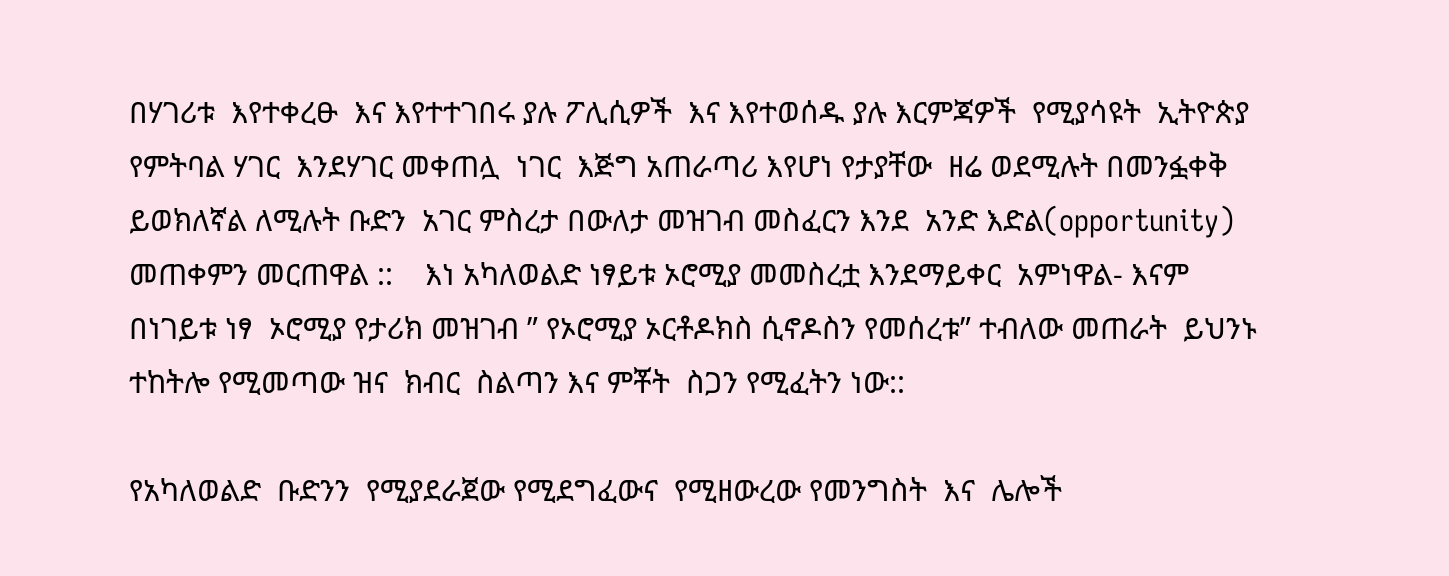በሃገሪቱ  እየተቀረፁ  እና እየተተገበሩ ያሉ ፖሊሲዎች  እና እየተወሰዱ ያሉ እርምጃዎች  የሚያሳዩት  ኢትዮጵያ የምትባል ሃገር  እንደሃገር መቀጠሏ  ነገር  እጅግ አጠራጣሪ እየሆነ የታያቸው  ዘሬ ወደሚሉት በመንፏቀቅ  ይወክለኛል ለሚሉት ቡድን  አገር ምስረታ በውለታ መዝገብ መስፈርን እንደ  አንድ እድል(opportunity)  መጠቀምን መርጠዋል ::    እነ አካለወልድ ነፃይቱ ኦሮሚያ መመስረቷ እንደማይቀር  አምነዋል- እናም በነገይቱ ነፃ  ኦሮሚያ የታሪክ መዝገብ ” የኦሮሚያ ኦርቶዶክስ ሲኖዶስን የመሰረቱ” ተብለው መጠራት  ይህንኑ ተከትሎ የሚመጣው ዝና  ክብር  ስልጣን እና ምቾት  ስጋን የሚፈትን ነው::

የአካለወልድ  ቡድንን  የሚያደራጀው የሚደግፈውና  የሚዘውረው የመንግስት  እና  ሌሎች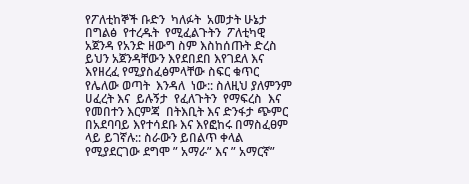የፖለቲከኞች ቡድን  ካለፉት  አመታት ሁኔታ በግልፅ  የተረዱት  የሚፈልጉትን  ፖለቲካዊ  አጀንዳ የአንድ ዘውግ ስም እስከሰጡት ድረስ   ይህን አጀንዳቸውን እየደበደበ እየገደለ እና እየዘረፈ የሚያስፈፅምላቸው ስፍር ቁጥር  የሌለው ወጣት  እንዳለ  ነው:: ስለዚህ ያለምንም ሀፈረት እና  ይሉኝታ  የፈለጉትን  የማፍረስ  እና  የመበተን እርምጃ  በትእቢት እና ድንፋታ ጭምር በአደባባይ እየተሳደቡ እና እየፎከሩ በማስፈፀም ላይ ይገኛሉ:: ስራውን ይበልጥ ቀላል የሚያደርገው ደግሞ ” አማራ” እና ” አማርኛ”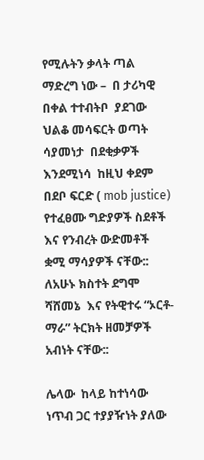የሚሉትን ቃላት ጣል ማድረግ ነው –  በ ታሪካዊ በቀል ተተብትቦ  ያደገው ህልቆ መሳፍርት ወጣት  ሳያመነታ  በደቂቃዎች እንደሚነሳ  ከዚህ ቀደም በደቦ ፍርድ ( mob justice)  የተፈፀሙ ግድያዎች ስደቶች እና የንብረት ውድመቶች  ቋሚ ማሳያዎች ናቸው:: ለአሁኑ ክስተት ደግሞ ሻሸመኔ  እና የትዊተሩ “ኦርቶ- ማራ” ትርክት ዘመቻዎች አብነት ናቸው::

ሌላው  ከላይ ከተነሳው ነጥብ ጋር ተያያዥነት ያለው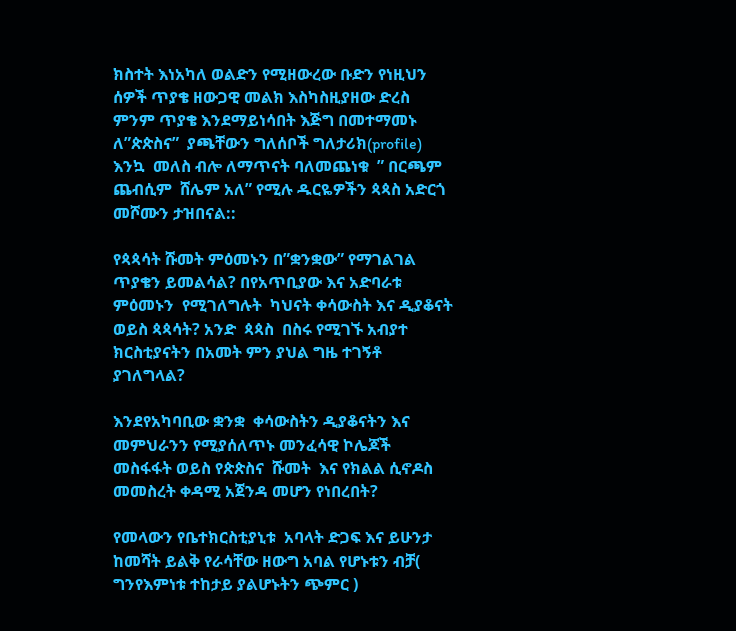ክስተት እነአካለ ወልድን የሚዘውረው ቡድን የነዚህን ሰዎች ጥያቄ ዘውጋዊ መልክ እስካስዚያዘው ድረስ ምንም ጥያቄ እንደማይነሳበት እጅግ በመተማመኑ  ለ”ጵጵስና”  ያጫቸውን ግለሰቦች ግለታሪክ(profile) እንኳ  መለስ ብሎ ለማጥናት ባለመጨነቁ  ” በርጫም ጨብሲም  ሸሌም አለ” የሚሉ ዱርዬዎችን ጳጳስ አድርጎ መሾሙን ታዝበናል::

የጳጳሳት ሹመት ምዕመኑን በ”ቋንቋው” የማገልገል  ጥያቄን ይመልሳል? በየአጥቢያው እና አድባራቱ  ምዕመኑን  የሚገለግሉት  ካህናት ቀሳውስት እና ዲያቆናት ወይስ ጳጳሳት? አንድ  ጳጳስ  በስሩ የሚገኙ አብያተ ክርስቲያናትን በአመት ምን ያህል ግዜ ተገኝቶ  ያገለግላል?

እንደየአካባቢው ቋንቋ  ቀሳውስትን ዲያቆናትን እና መምህራንን የሚያሰለጥኑ መንፈሳዊ ኮሌጆች  መስፋፋት ወይስ የጵጵስና  ሹመት  እና የክልል ሲኖዶስ መመስረት ቀዳሚ አጀንዳ መሆን የነበረበት?

የመላውን የቤተክርስቲያኒቱ  አባላት ድጋፍ እና ይሁንታ ከመሻት ይልቅ የራሳቸው ዘውግ አባል የሆኑቱን ብቻ( ግንየእምነቱ ተከታይ ያልሆኑትን ጭምር )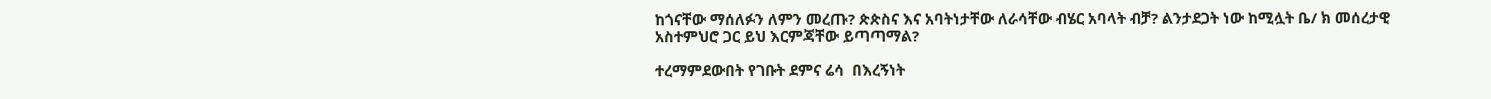ከጎናቸው ማሰለፉን ለምን መረጡ? ጵጵስና እና አባትነታቸው ለራሳቸው ብሄር አባላት ብቻ? ልንታደጋት ነው ከሚሏት ቤ/ ክ መሰረታዊ አስተምህሮ ጋር ይህ እርምጃቸው ይጣጣማል?

ተረማምደውበት የገቡት ደምና ሬሳ  በእረኝነት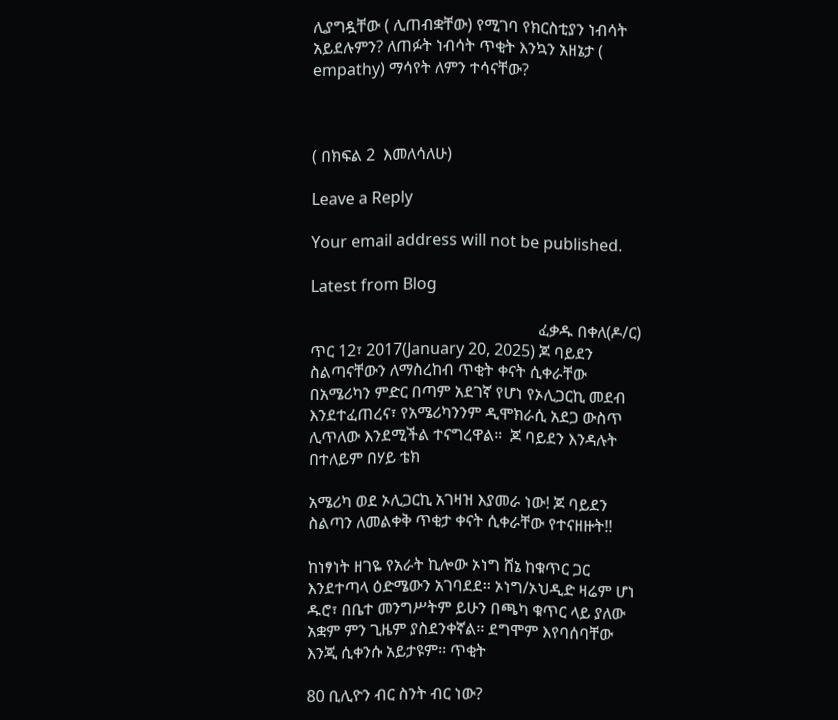ሊያግዷቸው ( ሊጠብቋቸው) የሚገባ የክርስቲያን ነብሳት አይደሉምን? ለጠፉት ነብሳት ጥቂት እንኳን አዘኔታ ( empathy) ማሳየት ለምን ተሳናቸው?



( በክፍል 2  እመለሳለሁ)

Leave a Reply

Your email address will not be published.

Latest from Blog

                                                         ፈቃዱ በቀለ(ዶ/ር)                                                       ጥር 12፣ 2017(January 20, 2025) ጆ ባይደን ስልጣናቸውን ለማስረከብ ጥቂት ቀናት ሲቀራቸው በአሜሪካን ምድር በጣም አደገኛ የሆነ የኦሊጋርኪ መደብ እንደተፈጠረና፣ የአሜሪካንንም ዲሞክራሲ አደጋ ውስጥ ሊጥለው እንደሚችል ተናግረዋል።  ጆ ባይደን እንዳሉት በተለይም በሃይ ቴክ

አሜሪካ ወደ ኦሊጋርኪ አገዛዝ እያመራ ነው! ጆ ባይደን ስልጣን ለመልቀቅ ጥቂታ ቀናት ሲቀራቸው የተናዘዙት!!

ከነፃነት ዘገዬ የአራት ኪሎው ኦነግ ሸኔ ከቁጥር ጋር እንደተጣላ ዕድሜውን አገባደደ፡፡ ኦነግ/ኦህዲድ ዛሬም ሆነ ዱሮ፣ በቤተ መንግሥትም ይሁን በጫካ ቁጥር ላይ ያለው አቋም ምን ጊዜም ያስደንቀኛል፡፡ ደግሞም እየባሰባቸው እንጂ ሲቀንሱ አይታዩም፡፡ ጥቂት

80 ቢሊዮን ብር ስንት ብር ነው?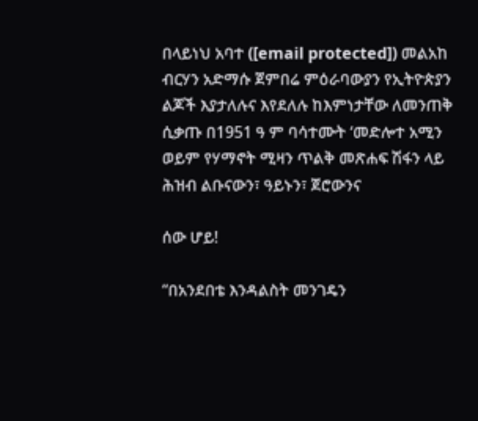በላይነህ አባተ ([email protected]) መልአከ ብርሃን አድማሱ ጀምበሬ ምዕራባውያን የኢትዮጵያን ልጆች እያታለሉና እየደለሉ ከእምነታቸው ለመንጠቅ ሲቃጡ በ1951 ዓ ም ባሳተሙት ‘መድሎተ አሚን ወይም የሃማኖት ሚዛን ጥልቅ መጽሐፍ ሽፋን ላይ ሕዝብ ልቡናውን፣ ዓይኑን፣ ጀሮውንና

ሰው ሆይ!

“በአንደበቴ እንዳልስት መንገዴን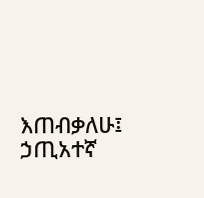እጠብቃለሁ፤ ኃጢአተኛ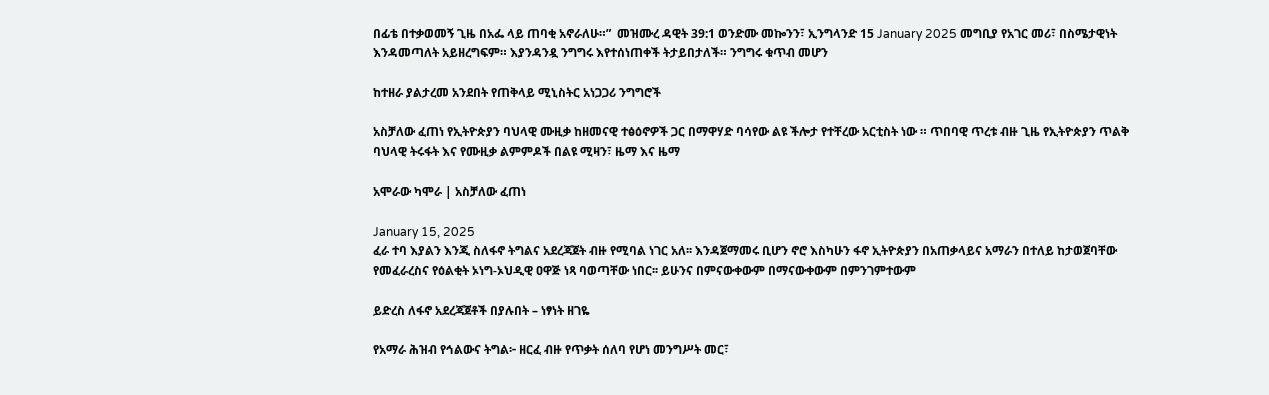በፊቴ በተቃወመኝ ጊዜ በአፌ ላይ ጠባቂ አኖራለሁ።”  መዝሙረ ዳዊት 39:1 ወንድሙ መኰንን፣ ኢንግላንድ 15 January 2025 መግቢያ የአገር መሪ፣ በስሜታዊነት እንዳመጣለት አይዘረግፍም። እያንዳንዷ ንግግሩ እየተሰነጠቀች ትታይበታለች። ንግግሩ ቁጥብ መሆን

ከተዘራ ያልታረመ አንደበት የጠቅላይ ሚኒስትር አነጋጋሪ ንግግሮች

አስቻለው ፈጠነ የኢትዮጵያን ባህላዊ ሙዚቃ ከዘመናዊ ተፅዕኖዎች ጋር በማዋሃድ ባሳየው ልዩ ችሎታ የተቸረው አርቲስት ነው ። ጥበባዊ ጥረቱ ብዙ ጊዜ የኢትዮጵያን ጥልቅ ባህላዊ ትሩፋት እና የሙዚቃ ልምምዶች በልዩ ሚዛን፣ ዜማ እና ዜማ

አሞራው ካሞራ | አስቻለው ፈጠነ

January 15, 2025
ፈራ ተባ እያልን እንጂ ስለፋኖ ትግልና አደረጃጀት ብዙ የሚባል ነገር አለ፡፡ እንዳጀማመሩ ቢሆን ኖሮ እስካሁን ፋኖ ኢትዮጵያን በአጠቃላይና አማራን በተለይ ከታወጀባቸው የመፈራረስና የዕልቂት ኦነግ-ኦህዲዊ ዐዋጅ ነጻ ባወጣቸው ነበር፡፡ ይሁንና በምናውቀውም በማናውቀውም በምንገምተውም

ይድረስ ለፋኖ አደረጃጀቶች በያሉበት – ነፃነት ዘገዬ

የአማራ ሕዝብ የኅልውና ትግል፦ ዘርፈ ብዙ የጥቃት ሰለባ የሆነ መንግሥት መር፣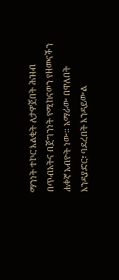ማንነት ተኮር እልቂት ለታዎጀበት ሕዝብ በጥብአትና በጀግንነት የሚከናወን የዘመናችን ሐቀኛ አብዮት ነው። አማራው በዋለበት እንዳያድር፣ ባደረበት እንዳይውል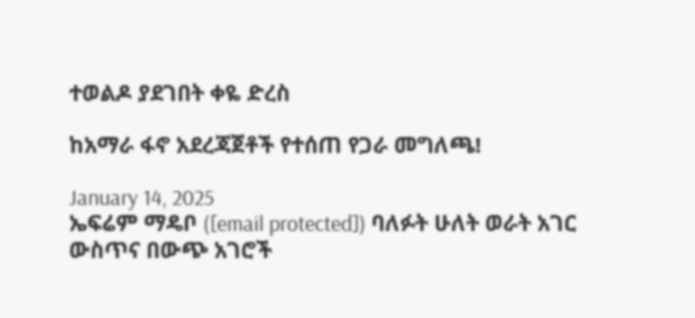ተወልዶ ያደገበት ቀዬ ድረስ

ከአማራ ፋኖ አደረጃጀቶች የተሰጠ የጋራ መግለጫ!

January 14, 2025
ኤፍሬም ማዴቦ ([email protected]) ባለፉት ሁለት ወራት አገር ውስጥና በውጭ አገሮች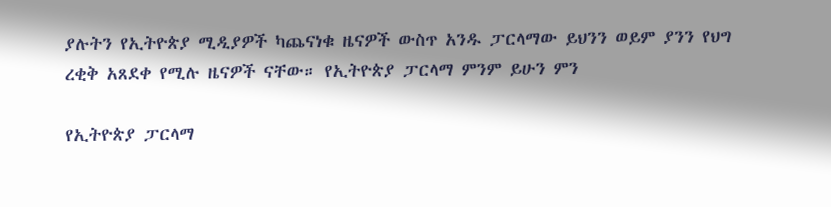ያሉትን የኢትዮጵያ ሚዲያዎች ካጨናነቁ ዜናዎች ውስጥ አንዱ ፓርላማው ይህንን ወይም ያንን የህግ ረቂቅ አጸደቀ የሚሉ ዜናዎች ናቸው። የኢትዮጵያ ፓርላማ ምንም ይሁን ምን

የኢትዮጵያ ፓርላማ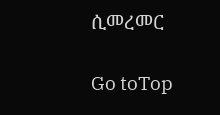ሲመረመር

Go toTop